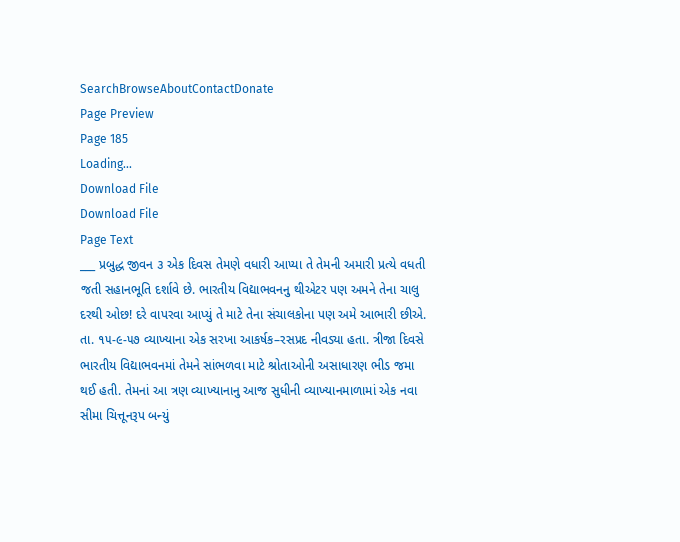SearchBrowseAboutContactDonate
Page Preview
Page 185
Loading...
Download File
Download File
Page Text
___ પ્રબુદ્ધ જીવન ૩ એક દિવસ તેમણે વધારી આપ્યા તે તેમની અમારી પ્રત્યે વધતી જતી સહાનભૂતિ દર્શાવે છે. ભારતીય વિદ્યાભવનનુ થીએટર પણ અમને તેના ચાલુ દરથી ઓછ! દરે વાપરવા આપ્યું તે માટે તેના સંચાલકોના પણ અમે આભારી છીએ. તા. ૧૫-૯-૫૭ વ્યાખ્યાના એક સરખા આકર્ષક–રસપ્રદ નીવડ્યા હતા. ત્રીજા દિવસે ભારતીય વિદ્યાભવનમાં તેમને સાંભળવા માટે શ્રોતાઓની અસાધારણ ભીડ જમા થઈ હતી. તેમનાં આ ત્રણ વ્યાખ્યાનાનુ આજ સુધીની વ્યાખ્યાનમાળામાં એક નવા સીમા ચિત્તૂનરૂપ બન્યું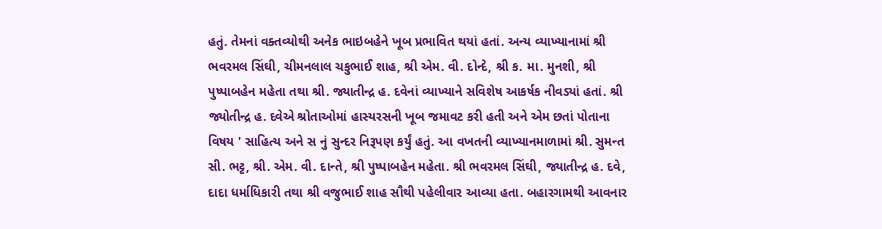હતું. તેમનાં વક્તવ્યોથી અનેક ભાઇબહેને ખૂબ પ્રભાવિત થયાં હતાં. અન્ય વ્યાખ્યાનામાં શ્રી ભવરમલ સિંઘી, ચીમનલાલ ચકુભાઈ શાહ, શ્રી એમ. વી. દોન્દે, શ્રી ક. મા. મુનશી, શ્રી પુષ્પાબહેન મહેતા તથા શ્રી. જ્યાતીન્દ્ર હ. દવેનાં વ્યાખ્યાને સવિશેષ આકર્ષક નીવડ્યાં હતાં. શ્રી જ્યોતીન્દ્ર હ. દવેએ શ્રોતાઓમાં હાસ્યરસની ખૂબ જમાવટ કરી હતી અને એમ છતાં પોતાના વિષય ' સાહિત્ય અને સ નું સુન્દર નિરૂપણ કર્યું હતું. આ વખતની વ્યાખ્યાનમાળામાં શ્રી. સુમન્ત સી. ભટ્ટ, શ્રી. એમ. વી. દાન્તે, શ્રી પુષ્પાબહેન મહેતા. શ્રી ભવરમલ સિંઘી, જ્યાતીન્દ્ર હ. દવે, દાદા ધર્માધિકારી તથા શ્રી વજુભાઈ શાહ સૌથી પહેલીવાર આવ્યા હતા. બહારગામથી આવનાર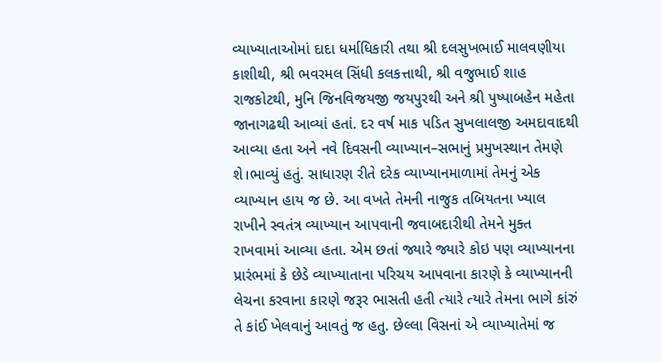વ્યાખ્યાતાઓમાં દાદા ધર્માધિકારી તથા શ્રી દલસુખભાઈ માલવણીયા કાશીથી, શ્રી ભવરમલ સિંધી કલકત્તાથી, શ્રી વજુભાઈ શાહ રાજકોટથી, મુનિ જિનવિજયજી જયપુરથી અને શ્રી પુષ્પાબહેન મહેતા જાનાગઢથી આવ્યાં હતાં. દર વર્ષ માક પડિત સુખલાલજી અમદાવાદથી આવ્યા હતા અને નવે દિવસની વ્યાખ્યાન–સભાનું પ્રમુખસ્થાન તેમણે શે।ભાવ્યું હતું. સાધારણ રીતે દરેક વ્યાખ્યાનમાળામાં તેમનું એક વ્યાખ્યાન હાય જ છે. આ વખતે તેમની નાજુક તબિયતના ખ્યાલ રાખીને સ્વતંત્ર વ્યાખ્યાન આપવાની જવાબદારીથી તેમને મુક્ત રાખવામાં આવ્યા હતા. એમ છતાં જ્યારે જ્યારે કોઇ પણ વ્યાખ્યાનના પ્રારંભમાં કે છેડે વ્યાખ્યાતાના પરિચય આપવાના કારણે કે વ્યાખ્યાનની લેચના કરવાના કારણે જરૂર ભાસતી હતી ત્યારે ત્યારે તેમના ભાગે કાંરું તે કાંઈ ખેલવાનું આવતું જ હતુ. છેલ્લા વિસનાં એ વ્યાખ્યાતેમાં જ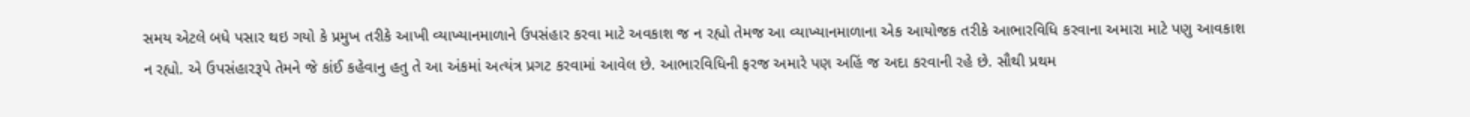સમય એટલે બધે પસાર થઇ ગયો કે પ્રમુખ તરીકે આખી વ્યાખ્યાનમાળાને ઉપસંહાર કરવા માટે અવકાશ જ ન રહ્યો તેમજ આ વ્યાખ્યાનમાળાના એક આયોજક તરીકે આભારવિધિ કરવાના અમારા માટે પણુ આવકાશ ન રહ્યો. એ ઉપસંહારરૂપે તેમને જે કાંઈ કહેવાનુ હતુ તે આ અંકમાં અત્યંત્ર પ્રગટ કરવામાં આવેલ છે. આભારવિધિની ફરજ અમારે પણ અહિં જ અદા કરવાની રહે છે. સૌથી પ્રથમ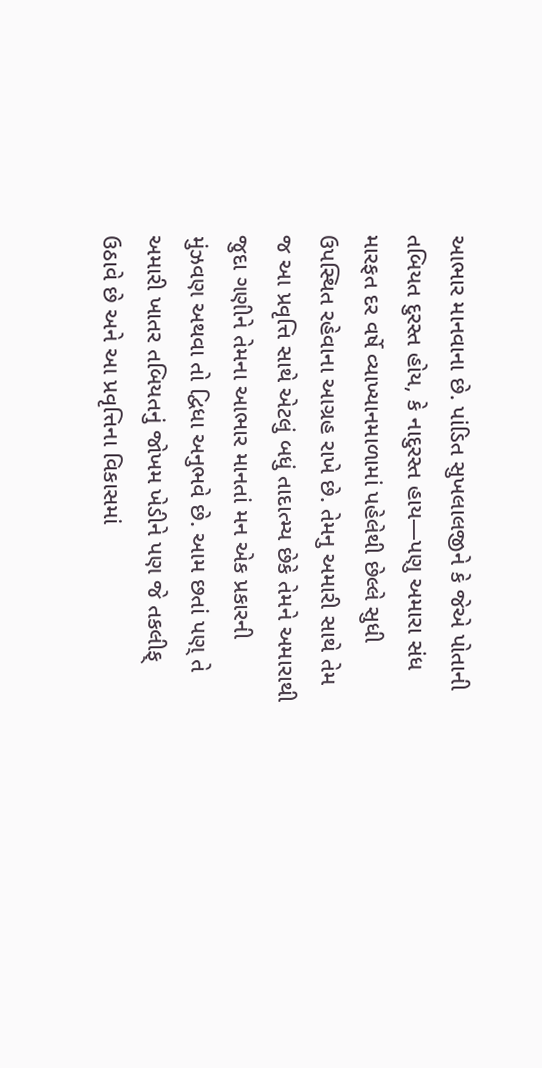આભાર માનવાના છે. પાંડિત સુખલાલજીને કે જેએ પોતાની તબિયત દુરસ્ત હોય, કે નાદુરસ્ત હાય—પણુ અમારા સંધ મારફત દર વર્ષે વ્યાખ્યાનમાળામાં પહેલેથી છેલ્લે સુધી ઉપસ્થિત રહેવાના આગ્રહ રાખે છે. તેમનુ અમારી સાથે તેમ જ આ પ્રવૃત્તિ સાથે એટલું બધું તાદાત્મ્ય છેકે તેમને અમારાથી જુદા ગણીને તેમના આભાર માનતાં મન એક પ્રકારની મુંઝવણ અથવા તો દ્વિધા અનુભવે છે. આમ છતાં પણ્ તે અમારી ખાતર તબિયતનું જોખમ ખેડીને પણ જે તકલીફ્ ઉઠાવે છે અને આ પ્રવૃત્તિના વિકાસમાં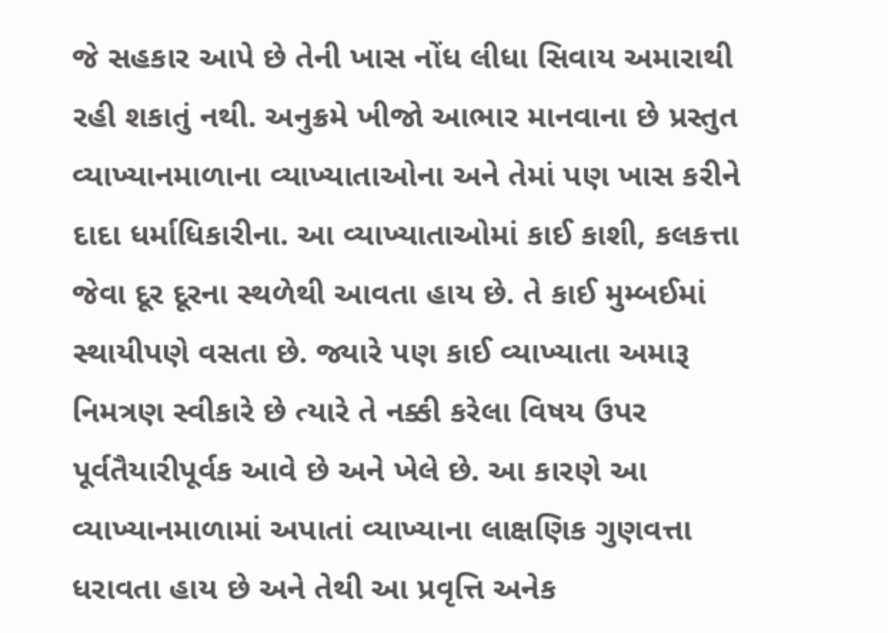જે સહકાર આપે છે તેની ખાસ નોંધ લીધા સિવાય અમારાથી રહી શકાતું નથી. અનુક્રમે ખીજો આભાર માનવાના છે પ્રસ્તુત વ્યાખ્યાનમાળાના વ્યાખ્યાતાઓના અને તેમાં પણ ખાસ કરીને દાદા ધર્માધિકારીના. આ વ્યાખ્યાતાઓમાં કાઈ કાશી, કલકત્તા જેવા દૂર દૂરના સ્થળેથી આવતા હાય છે. તે કાઈ મુમ્બઈમાં સ્થાયીપણે વસતા છે. જ્યારે પણ કાઈ વ્યાખ્યાતા અમારૂ નિમત્રણ સ્વીકારે છે ત્યારે તે નક્કી કરેલા વિષય ઉપર પૂર્વતૈયારીપૂર્વક આવે છે અને ખેલે છે. આ કારણે આ વ્યાખ્યાનમાળામાં અપાતાં વ્યાખ્યાના લાક્ષણિક ગુણવત્તા ધરાવતા હાય છે અને તેથી આ પ્રવૃત્તિ અનેક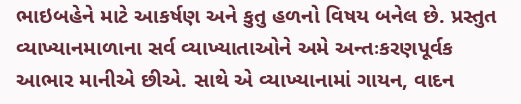ભાઇબહેને માટે આકર્ષણ અને કુતુ હળનો વિષય બનેલ છે. પ્રસ્તુત વ્યાખ્યાનમાળાના સર્વ વ્યાખ્યાતાઓને અમે અન્તઃકરણપૂર્વક આભાર માનીએ છીએ. સાથે એ વ્યાખ્યાનામાં ગાયન, વાદન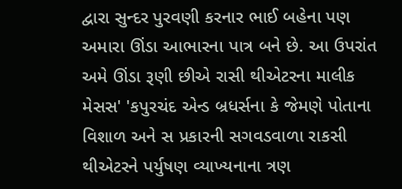દ્વારા સુન્દર પુરવણી કરનાર ભાઈ બહેના પણ અમારા ઊંડા આભારના પાત્ર બને છે. આ ઉપરાંત અમે ઊંડા રૂણી છીએ રાસી થીએટરના માલીક મેસસ' 'કપુરચંદ એન્ડ બ્રધર્સના કે જેમણે પોતાના વિશાળ અને સ પ્રકારની સગવડવાળા રાકસી થીએટરને પર્યુષણ વ્યાખ્યનાના ત્રણ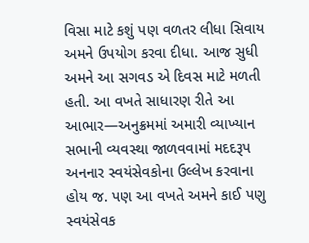વિસા માટે કશું પણ વળતર લીધા સિવાય અમને ઉપયોગ કરવા દીધા. આજ સુધી અમને આ સગવડ એ દિવસ માટે મળતી હતી. આ વખતે સાધારણ રીતે આ આભાર—અનુક્રમમાં અમારી વ્યાખ્યાન સભાની વ્યવસ્થા જાળવવામાં મદદરૂપ અનનાર સ્વયંસેવકોના ઉલ્લેખ કરવાના હોય જ. પણ આ વખતે અમને કાઈ પણુ સ્વયંસેવક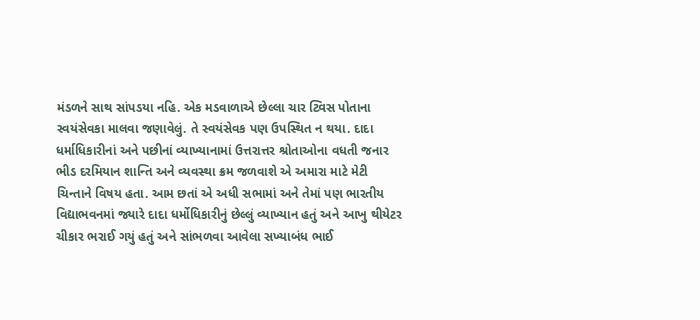મંડળને સાથ સાંપડયા નહિ. એક મડવાળાએ છેલ્લા ચાર ટ્વિસ પોતાના સ્વયંસેવકા માલવા જણાવેલું. તે સ્વયંસેવક પણ ઉપસ્થિત ન થયા. દાદા ધર્માધિકારીનાં અને પછીનાં વ્યાખ્યાનામાં ઉત્તરાત્તર શ્રોતાઓના વધતી જનાર ભીડ દરમિયાન શાન્તિ અને વ્યવસ્થા ક્રમ જળવાશે એ અમારા માટે મેટી ચિન્તાને વિષય હતા. આમ છતાં એ અધી સભામાં અને તેમાં પણ ભારતીય વિદ્યાભવનમાં જ્યારે દાદા ધર્મોધિકારીનું છેલ્લું વ્યાખ્યાન હતું અને આખુ થીયેટર ચીકાર ભરાઈ ગયું હતું અને સાંભળવા આવેલા સખ્યાબંધ ભાઈ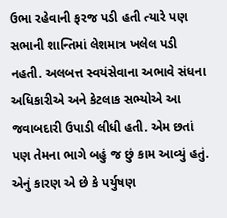ઉભા રહેવાની ફરજ પડી હતી ત્યારે પણ સભાની શાન્તિમાં લેશમાત્ર ખલેલ પડી નહતી. અલબત્ત સ્વયંસેવાના અભાવે સંધના અધિકારીએ અને કેટલાક સભ્યોએ આ જવાબદારી ઉપાડી લીધી હતી. એમ છતાં પણ તેમના ભાગે બહું જ છું કામ આવ્યું હતું. એનું કારણ એ છે કે પર્યુષણ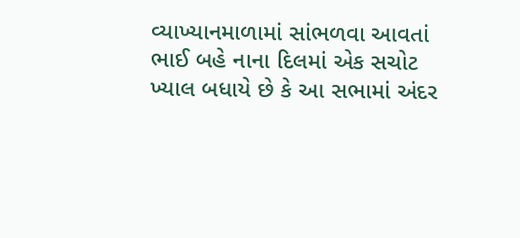વ્યાખ્યાનમાળામાં સાંભળવા આવતાં ભાઈ બહે નાના દિલમાં એક સચોટ ખ્યાલ બધાયે છે કે આ સભામાં અંદર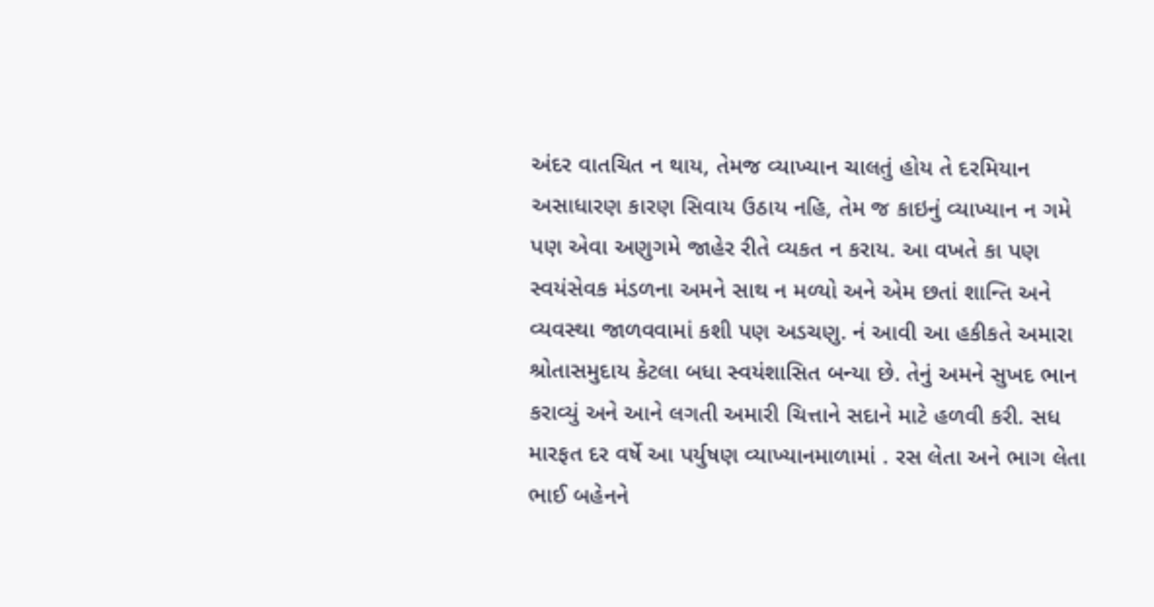અંદર વાતચિત ન થાય, તેમજ વ્યાખ્યાન ચાલતું હોય તે દરમિયાન અસાધારણ કારણ સિવાય ઉઠાય નહિ, તેમ જ કાઇનું વ્યાખ્યાન ન ગમે પણ એવા અણુગમે જાહેર રીતે વ્યકત ન કરાય. આ વખતે કા પણ સ્વયંસેવક મંડળના અમને સાથ ન મળ્યો અને એમ છતાં શાન્તિ અને વ્યવસ્થા જાળવવામાં કશી પણ અડચણુ. નં આવી આ હકીકતે અમારા શ્રોતાસમુદાય કેટલા બધા સ્વયંશાસિત બન્યા છે. તેનું અમને સુખદ ભાન કરાવ્યું અને આને લગતી અમારી ચિત્તાને સદાને માટે હળવી કરી. સધ મારફત દર વર્ષે આ પર્યુષણ વ્યાખ્યાનમાળામાં . રસ લેતા અને ભાગ લેતા ભાઈ બહેનને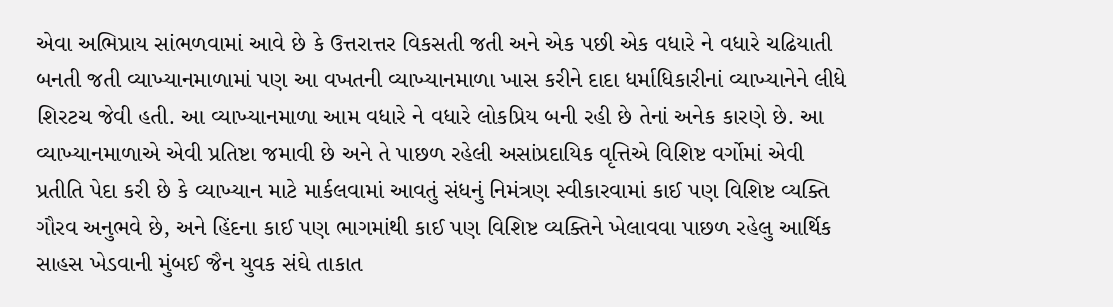એવા અભિપ્રાય સાંભળવામાં આવે છે કે ઉત્તરાત્તર વિકસતી જતી અને એક પછી એક વધારે ને વધારે ચઢિયાતી બનતી જતી વ્યાખ્યાનમાળામાં પણ આ વખતની વ્યાખ્યાનમાળા ખાસ કરીને દાદા ધર્માધિકારીનાં વ્યાખ્યાનેને લીધે શિરટચ જેવી હતી. આ વ્યાખ્યાનમાળા આમ વધારે ને વધારે લોકપ્રિય બની રહી છે તેનાં અનેક કારણે છે. આ વ્યાખ્યાનમાળાએ એવી પ્રતિષ્ટા જમાવી છે અને તે પાછળ રહેલી અસાંપ્રદાયિક વૃત્તિએ વિશિષ્ટ વર્ગોમાં એવી પ્રતીતિ પેદા કરી છે કે વ્યાખ્યાન માટે માર્કલવામાં આવતું સંધનું નિમંત્રણ સ્વીકારવામાં કાઈ પણ વિશિષ્ટ વ્યક્તિ ગૌરવ અનુભવે છે, અને હિંદના કાઈ પણ ભાગમાંથી કાઈ પણ વિશિષ્ટ વ્યક્તિને ખેલાવવા પાછળ રહેલુ આર્થિક સાહસ ખેડવાની મુંબઈ જૈન યુવક સંઘે તાકાત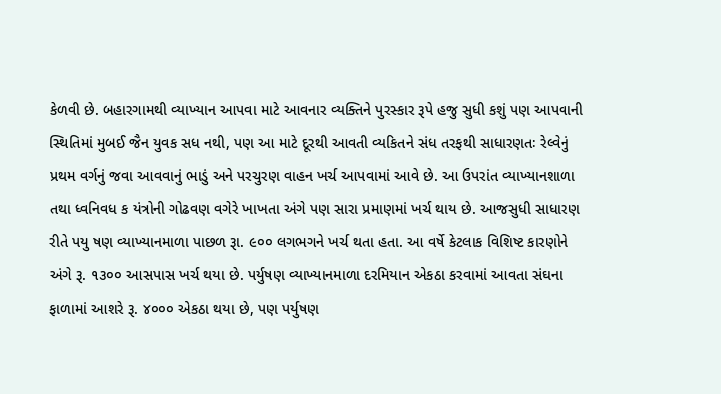કેળવી છે. બહારગામથી વ્યાખ્યાન આપવા માટે આવનાર વ્યક્તિને પુરસ્કાર રૂપે હજુ સુધી કશું પણ આપવાની સ્થિતિમાં મુબઈ જૈન યુવક સધ નથી, પણ આ માટે દૂરથી આવતી વ્યકિતને સંધ તરફથી સાધારણતઃ રેલ્વેનું પ્રથમ વર્ગનું જવા આવવાનું ભાડું અને પરચુરણ વાહન ખર્ચ આપવામાં આવે છે. આ ઉપરાંત વ્યાખ્યાનશાળા તથા ધ્વનિવધ ક યંત્રોની ગોઢવણ વગેરે ખાખતા અંગે પણ સારા પ્રમાણમાં ખર્ચ થાય છે. આજસુધી સાધારણ રીતે પયુ ષણ વ્યાખ્યાનમાળા પાછળ રૂા. ૯૦૦ લગભગને ખર્ચ થતા હતા. આ વર્ષે કેટલાક વિશિષ્ટ કારણોને અંગે રૂ. ૧૩૦૦ આસપાસ ખર્ચ થયા છે. પર્યુષણ વ્યાખ્યાનમાળા દરમિયાન એકઠા કરવામાં આવતા સંઘના ફાળામાં આશરે રૂ. ૪૦૦૦ એકઠા થયા છે, પણ પર્યુષણ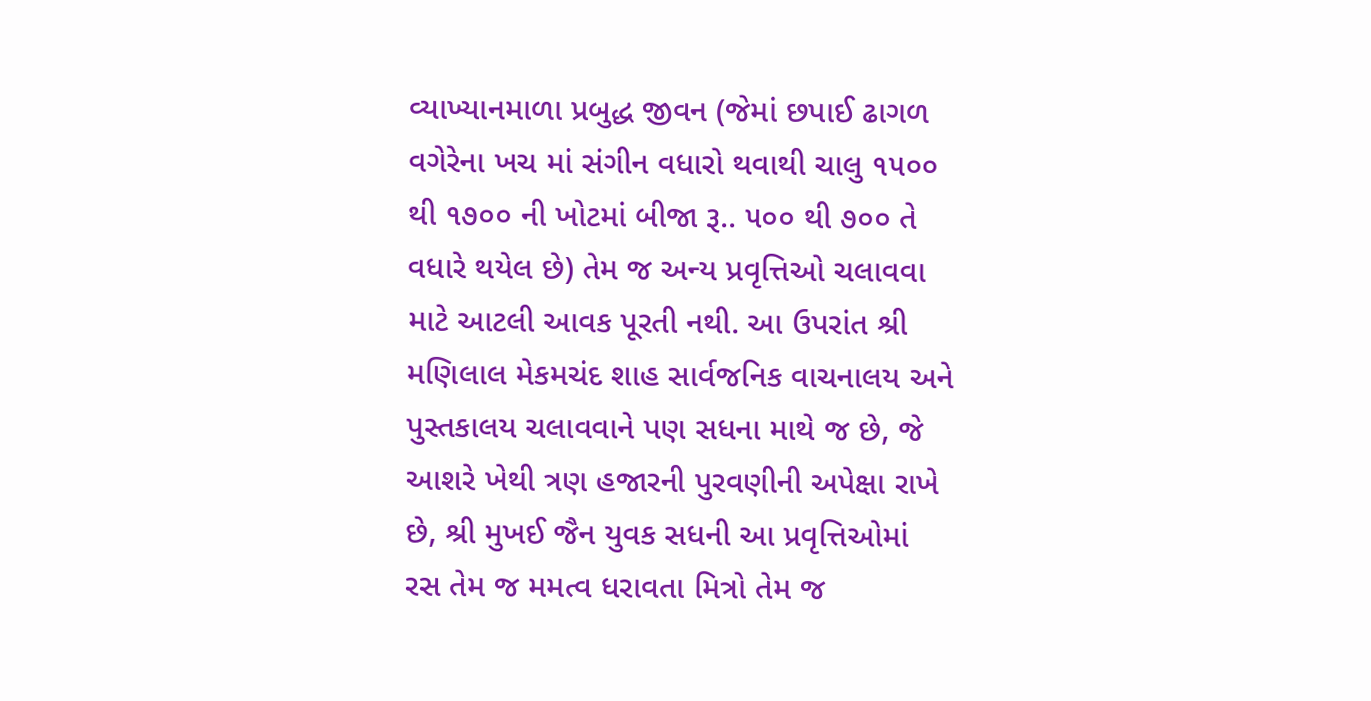વ્યાખ્યાનમાળા પ્રબુદ્ધ જીવન (જેમાં છપાઈ ઢાગળ વગેરેના ખચ માં સંગીન વધારો થવાથી ચાલુ ૧૫૦૦ થી ૧૭૦૦ ની ખોટમાં બીજા રૂ.. ૫૦૦ થી ૭૦૦ તે વધારે થયેલ છે) તેમ જ અન્ય પ્રવૃત્તિઓ ચલાવવા માટે આટલી આવક પૂરતી નથી. આ ઉપરાંત શ્રી મણિલાલ મેકમચંદ શાહ સાર્વજનિક વાચનાલય અને પુસ્તકાલય ચલાવવાને પણ સધના માથે જ છે, જે આશરે ખેથી ત્રણ હજારની પુરવણીની અપેક્ષા રાખે છે, શ્રી મુખઈ જૈન યુવક સધની આ પ્રવૃત્તિઓમાં રસ તેમ જ મમત્વ ધરાવતા મિત્રો તેમ જ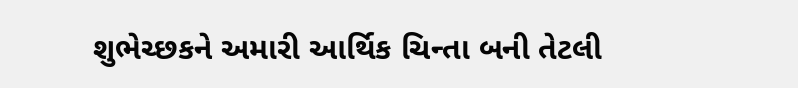શુભેચ્છકને અમારી આર્થિક ચિન્તા બની તેટલી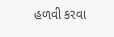હળવી કરવા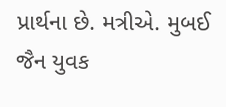પ્રાર્થના છે. મત્રીએ. મુબઈ જૈન યુવક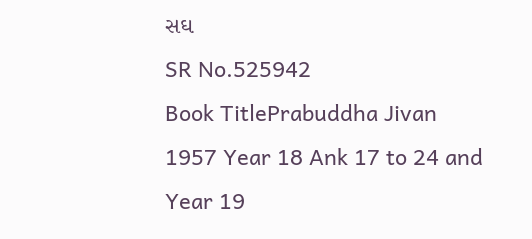સઘ
SR No.525942
Book TitlePrabuddha Jivan 1957 Year 18 Ank 17 to 24 and Year 19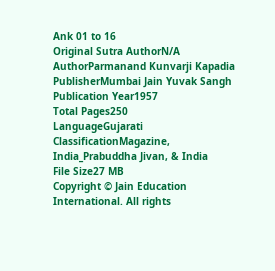Ank 01 to 16
Original Sutra AuthorN/A
AuthorParmanand Kunvarji Kapadia
PublisherMumbai Jain Yuvak Sangh
Publication Year1957
Total Pages250
LanguageGujarati
ClassificationMagazine, India_Prabuddha Jivan, & India
File Size27 MB
Copyright © Jain Education International. All rights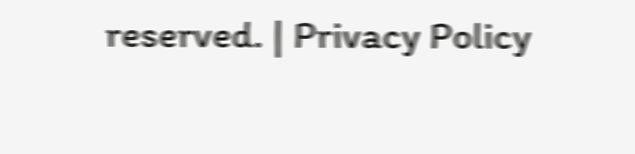reserved. | Privacy Policy